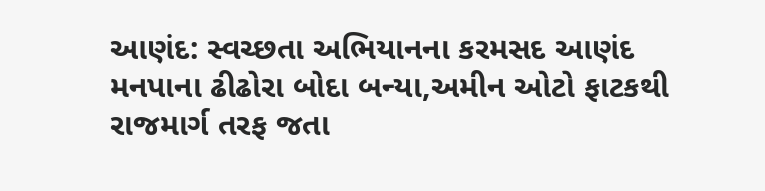આણંદ: સ્વચ્છતા અભિયાનના કરમસદ આણંદ મનપાના ઢીઢોરા બોદા બન્યા,અમીન ઓટો ફાટકથી રાજમાર્ગ તરફ જતા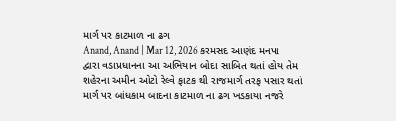માર્ગ પર કાટમાળ ના ઢગ
Anand, Anand | Mar 12, 2026 કરમસદ આણંદ મનપા દ્વારા વડાપ્રધાનના આ અભિયાન બોદા સાબિત થતાં હોય તેમ શહેરના અમીન ઓટો રેલ્વે ફાટક થી રાજમાર્ગ તરફ પસાર થતાં માર્ગ પર બાંધકામ બાદના કાટમાળ ના ઢગ ખડકાયા નજરે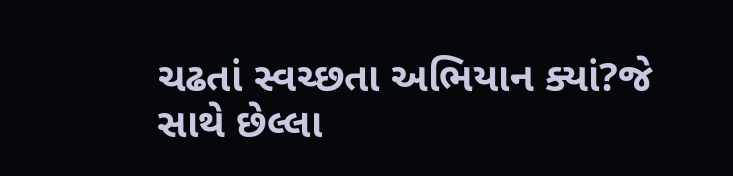ચઢતાં સ્વચ્છતા અભિયાન ક્યાં?જે સાથે છેલ્લા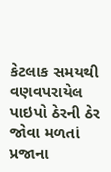કેટલાક સમયથી વણવપરાયેલ પાઇપો ઠેરની ઠેર જોવા મળતાં પ્રજાના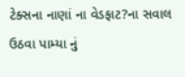ટેક્સના નાણાં ના વેડફાટ?ના સવાલ ઉઠવા પામ્યા નું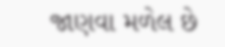જાણવા મળેલ છે